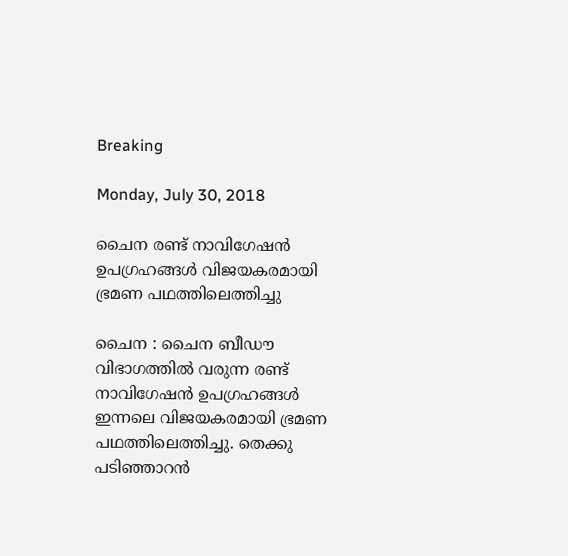Breaking

Monday, July 30, 2018

ചൈന രണ്ട് നാവിഗേഷന്‍ ഉപഗ്രഹങ്ങള്‍ വിജയകരമായി ഭ്രമണ പഥത്തിലെത്തിച്ചു

ചൈന : ചൈന ബീഡൗ വിഭാഗത്തില്‍ വരുന്ന രണ്ട് നാവിഗേഷന്‍ ഉപഗ്രഹങ്ങള്‍ ഇന്നലെ വിജയകരമായി ഭ്രമണ പഥത്തിലെത്തിച്ചു. തെക്കു പടിഞ്ഞാറന്‍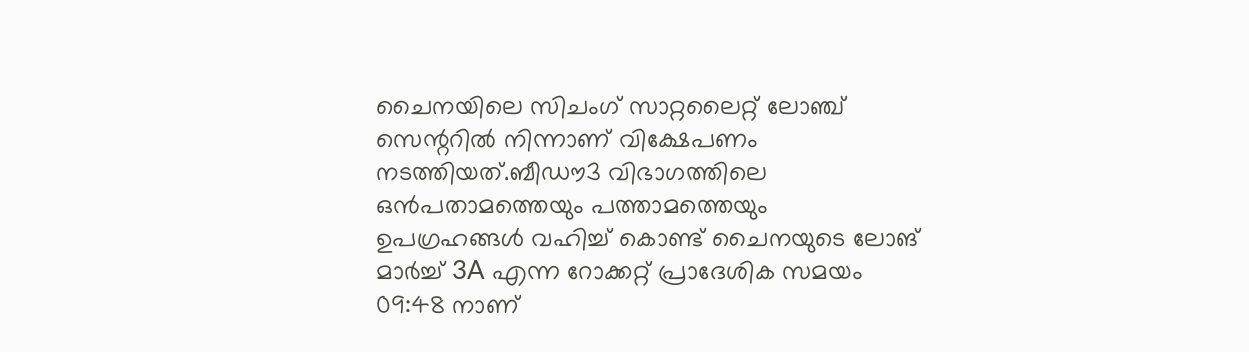ചൈനയിലെ സിചംഗ് സാറ്റലൈറ്റ് ലോഞ്ച് സെന്ററില്‍ നിന്നാണ് വിക്ഷേപണം നടത്തിയത്.ബീഡൗ3 വിഭാഗത്തിലെ ഒന്‍പതാമത്തെയും പത്താമത്തെയും ഉപഗ്രഹങ്ങള്‍ വഹിച്ച്‌ കൊണ്ട് ചൈനയുടെ ലോങ് മാര്‍ച്ച്‌ 3A എന്ന റോക്കറ്റ് പ്രാദേശിക സമയം 09:48 നാണ്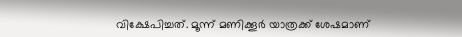വിക്ഷേപിച്ചത്. മൂന്ന് മണിക്കൂര്‍ യാത്രക്ക് ശേഷമാണ്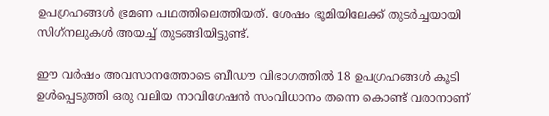ഉപഗ്രഹങ്ങള്‍ ഭ്രമണ പഥത്തിലെത്തിയത്. ശേഷം ഭൂമിയിലേക്ക് തുടര്‍ച്ചയായി സിഗ്‌നലുകള്‍ അയച്ച്‌ തുടങ്ങിയിട്ടുണ്ട്.

ഈ വര്‍ഷം അവസാനത്തോടെ ബീഡൗ വിഭാഗത്തില്‍ 18 ഉപഗ്രഹങ്ങള്‍ കൂടി ഉള്‍പ്പെടുത്തി ഒരു വലിയ നാവിഗേഷന്‍ സംവിധാനം തന്നെ കൊണ്ട് വരാനാണ്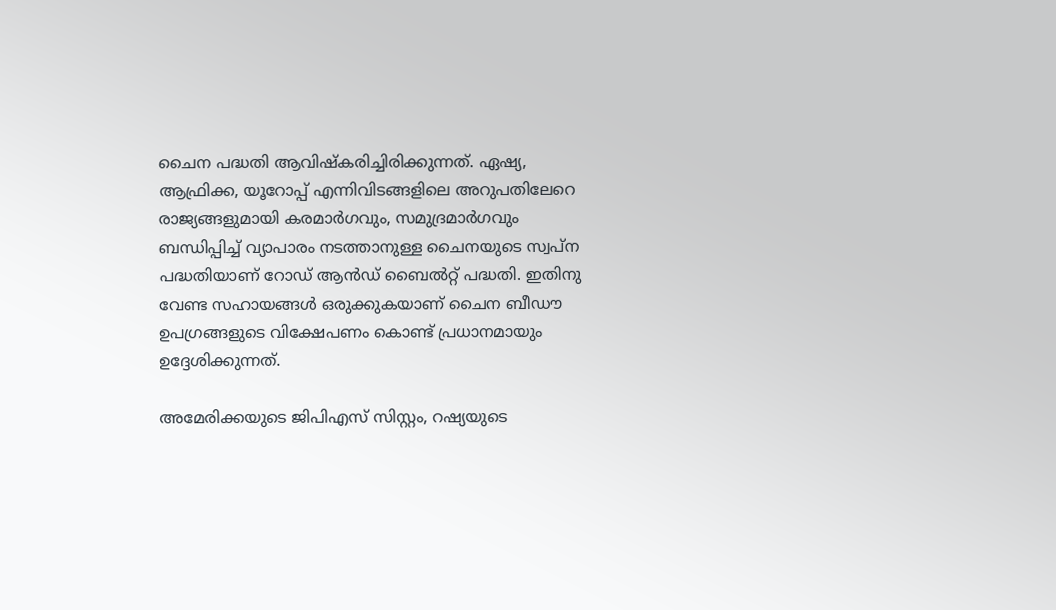ചൈന പദ്ധതി ആവിഷ്‌കരിച്ചിരിക്കുന്നത്. ഏഷ്യ, ആഫ്രിക്ക, യൂറോപ്പ് എന്നിവിടങ്ങളിലെ അറുപതിലേറെ രാജ്യങ്ങളുമായി കരമാര്‍ഗവും, സമുദ്രമാര്‍ഗവും ബന്ധിപ്പിച്ച്‌ വ്യാപാരം നടത്താനുള്ള ചൈനയുടെ സ്വപ്ന പദ്ധതിയാണ് റോഡ് ആന്‍ഡ് ബൈല്‍റ്റ് പദ്ധതി. ഇതിനു വേണ്ട സഹായങ്ങള്‍ ഒരുക്കുകയാണ് ചൈന ബീഡൗ ഉപഗ്രങ്ങളുടെ വിക്ഷേപണം കൊണ്ട് പ്രധാനമായും ഉദ്ദേശിക്കുന്നത്.

അമേരിക്കയുടെ ജിപിഎസ് സിസ്റ്റം, റഷ്യയുടെ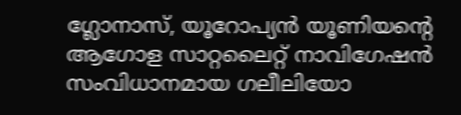ഗ്ലോനാസ്, യൂറോപ്യന്‍ യൂണിയന്റെ ആഗോള സാറ്റലൈറ്റ് നാവിഗേഷന്‍ സംവിധാനമായ ഗലീലിയോ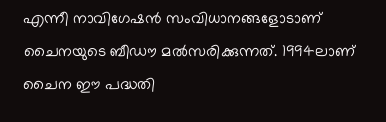എന്നീ നാവിഗേഷന്‍ സംവിധാനങ്ങളോടാണ് ചൈനയുടെ ബീഡൗ മല്‍സരിക്കുന്നത്. 1994ലാണ് ചൈന ഈ പദ്ധതി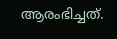ആരംഭിച്ചത്.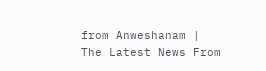from Anweshanam | The Latest News From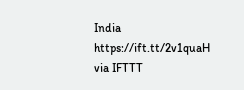India https://ift.tt/2v1quaH
via IFTTT